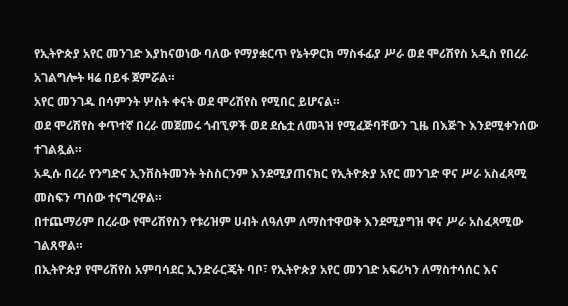የኢትዮጵያ አየር መንገድ እያከናወነው ባለው የማያቋርጥ የኔትዎርክ ማስፋፊያ ሥራ ወደ ሞሪሽየስ አዲስ የበረራ አገልግሎት ዛሬ በይፋ ጀምሯል።
አየር መንገዱ በሳምንት ሦስት ቀናት ወደ ሞሪሽየስ የሚበር ይሆናል።
ወደ ሞሪሽየስ ቀጥተኛ በረራ መጀመሩ ጎብኚዎች ወደ ደሴቷ ለመጓዝ የሚፈጅባቸውን ጊዜ በእጅጉ እንደሚቀንሰው ተገልጿል።
አዲሱ በረራ የንግድና ኢንቨስትመንት ትስስርንም እንደሚያጠናክር የኢትዮጵያ አየር መንገድ ዋና ሥራ አስፈጻሚ መስፍን ጣሰው ተናግረዋል።
በተጨማሪም በረራው የሞሪሽየስን የቱሪዝም ሀብት ለዓለም ለማስተዋወቅ እንደሚያግዝ ዋና ሥራ አስፈጻሚው ገልጸዋል።
በኢትዮጵያ የሞሪሽየስ አምባሳደር ኢንድራርጄት ባቦ፣ የኢትዮጵያ አየር መንገድ አፍሪካን ለማስተሳሰር እና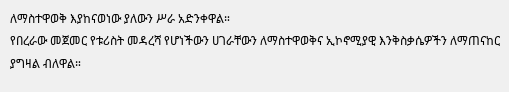ለማስተዋወቅ እያከናወነው ያለውን ሥራ አድንቀዋል።
የበረራው መጀመር የቱሪስት መዳረሻ የሆነችውን ሀገራቸውን ለማስተዋወቅና ኢኮኖሚያዊ እንቅስቃሴዎችን ለማጠናከር ያግዛል ብለዋል።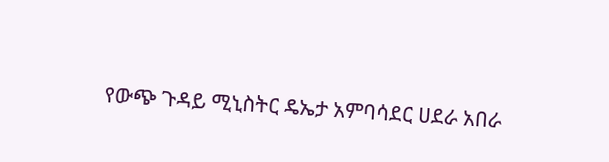የውጭ ጉዳይ ሚኒስትር ዴኤታ አምባሳደር ሀደራ አበራ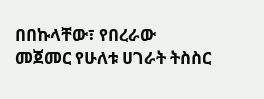በበኩላቸው፣ የበረራው መጀመር የሁለቱ ሀገራት ትስስር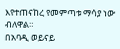እየተጠናከረ የመምጣቱ ማሳያ ነው ብለዋል።
በአባዲ ወይናይ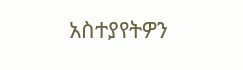አስተያየትዎን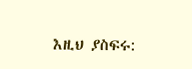እዚህ ያስፍሩ: